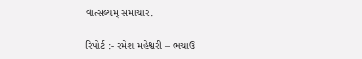વાત્સલ્યમ્ સમાચાર.

રિપોર્ટ :- રમેશ મહેશ્વરી – ભચાઉ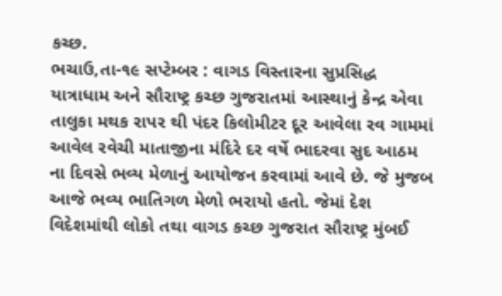કચ્છ.
ભચાઉ,તા-૧૯ સપ્ટેમ્બર : વાગડ વિસ્તારના સુપ્રસિદ્ધ યાત્રાધામ અને સૌરાષ્ટ્ર કચ્છ ગુજરાતમાં આસ્થાનું કેન્દ્ર એવા તાલુકા મથક રાપર થી પંદર કિલોમીટર દૂર આવેલા રવ ગામમાં આવેલ રવેચી માતાજીના મંદિરે દર વર્ષે ભાદરવા સુદ આઠમ ના દિવસે ભવ્ય મેળાનું આયોજન કરવામાં આવે છે. જે મુજબ આજે ભવ્ય ભાતિગળ મેળો ભરાયો હતો. જેમાં દેશ વિદેશમાંથી લોકો તથા વાગડ કચ્છ ગુજરાત સૌરાષ્ટ્ર મુંબઈ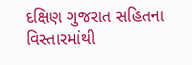દક્ષિણ ગુજરાત સહિતના વિસ્તારમાંથી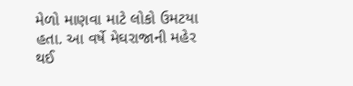મેળો માણવા માટે લોકો ઉમટયા હતા. આ વર્ષે મેઘરાજાની મહેર થઈ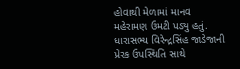હોવાથી મેળામાં માનવ મહેરામણ ઉમટી પડ્યુ હતું. ધારાસભ્ય વિરેન્દ્રસિંહ જાડેજાની પ્રેરક ઉપસ્થિતિ સાથે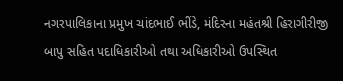નગરપાલિકાના પ્રમુખ ચાંદભાઈ ભીંડે, મંદિરના મહંતશ્રી હિરાગીરીજી બાપુ સહિત પદાધિકારીઓ તથા અધિકારીઓ ઉપસ્થિત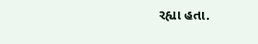રહ્યા હતા.